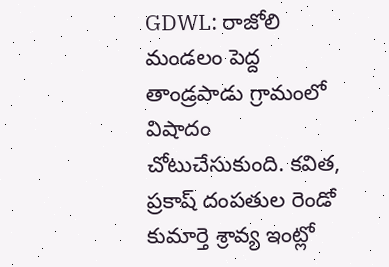GDWL: రాజోలి మండలం పెద్ద తాండ్రపాడు గ్రామంలో విషాదం చోటుచేసుకుంది. కవిత, ప్రకాష్ దంపతుల రెండో కుమార్తె శ్రావ్య ఇంట్లో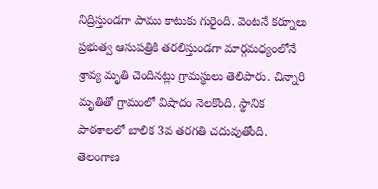నిద్రిస్తుండగా పాము కాటుకు గురైంది. వెంటనే కర్నూలు ప్రభుత్వ ఆసుపత్రికి తరలిస్తుండగా మార్గమధ్యంలోనే శ్రావ్య మృతి చెందినట్లు గ్రామస్థులు తెలిపారు. చిన్నారి మృతితో గ్రామంలో విషాదం నెలకొంది. స్థానిక పాఠశాలలో బాలిక 3వ తరగతి చదువుతోంది.
తెలంగాణ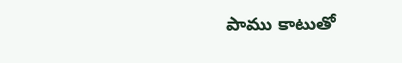పాము కాటుతో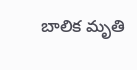బాలిక మృతి